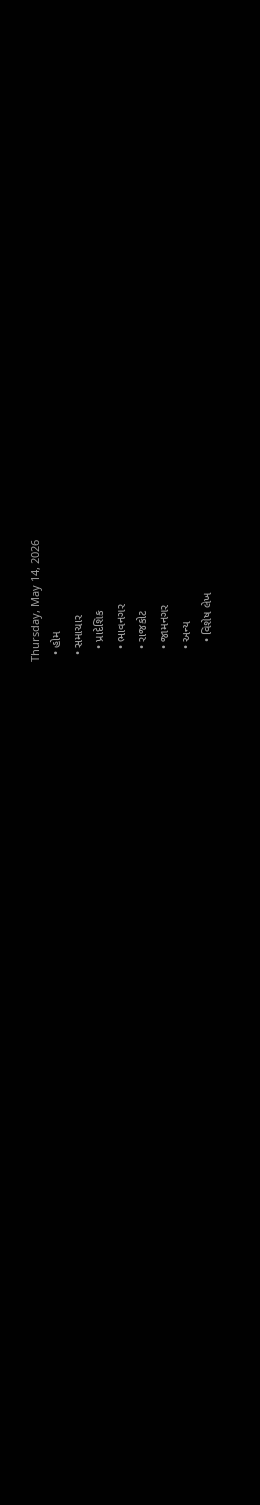Thursday, May 14, 2026
  • હોમ
  • સમાચાર
    • પ્રાદેશિક
    • ભાવનગર
    • રાજકોટ
    • જામનગર
    • અન્ય
      • વિશેષ લેખ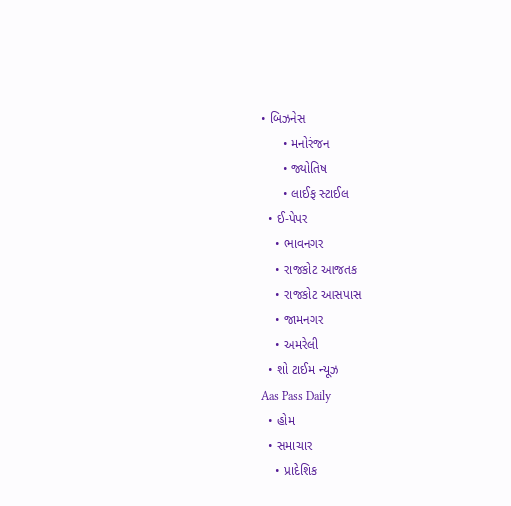• બિઝનેસ
      • મનોરંજન
      • જ્યોતિષ
      • લાઈફ સ્ટાઈલ
  • ઈ-પેપર
    • ભાવનગર
    • રાજકોટ આજતક
    • રાજકોટ આસપાસ
    • જામનગર
    • અમરેલી
  • શો ટાઈમ ન્યૂઝ
Aas Pass Daily
  • હોમ
  • સમાચાર
    • પ્રાદેશિક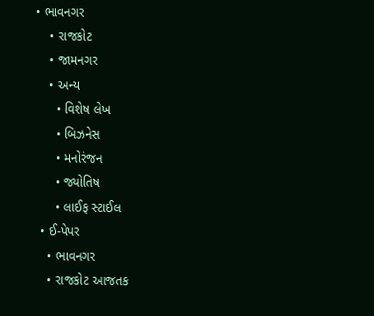• ભાવનગર
    • રાજકોટ
    • જામનગર
    • અન્ય
      • વિશેષ લેખ
      • બિઝનેસ
      • મનોરંજન
      • જ્યોતિષ
      • લાઈફ સ્ટાઈલ
  • ઈ-પેપર
    • ભાવનગર
    • રાજકોટ આજતક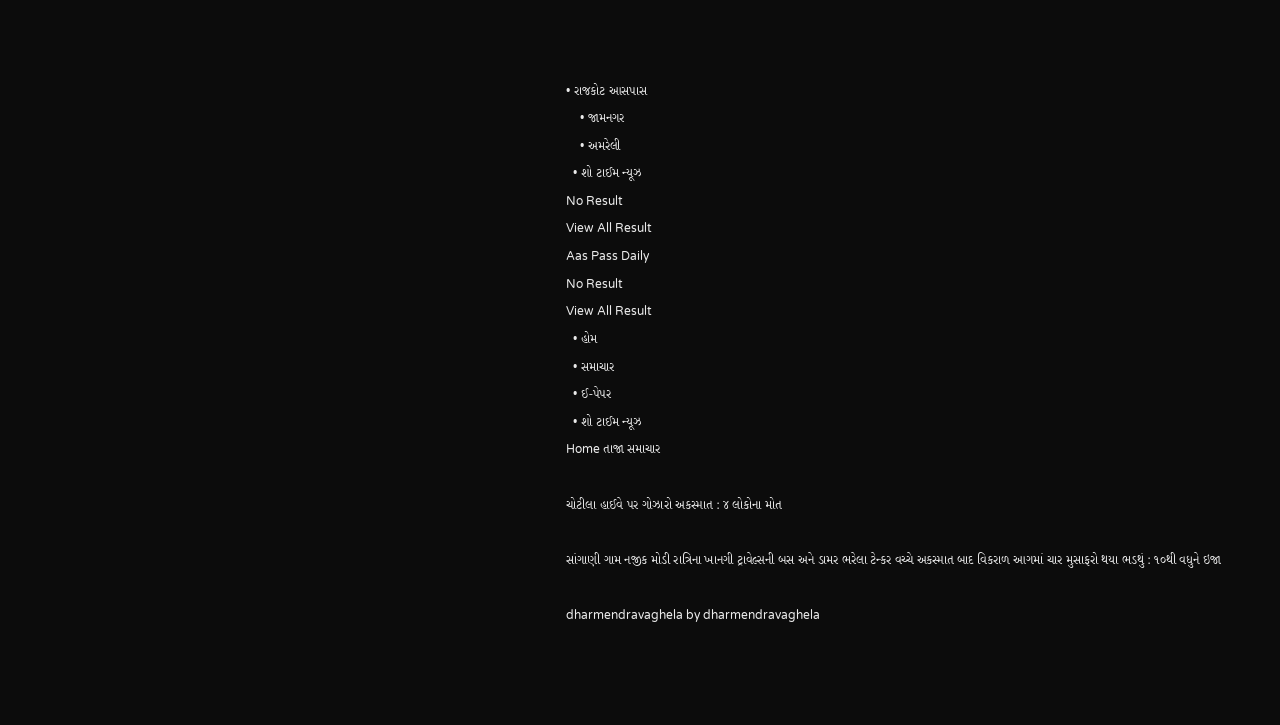• રાજકોટ આસપાસ
    • જામનગર
    • અમરેલી
  • શો ટાઈમ ન્યૂઝ
No Result
View All Result
Aas Pass Daily
No Result
View All Result
  • હોમ
  • સમાચાર
  • ઈ-પેપર
  • શો ટાઈમ ન્યૂઝ
Home તાજા સમાચાર

ચોટીલા હાઈવે પર ગોઝારો અકસ્માત : ૪ લોકોના મોત

સાંગાણી ગામ નજીક મોડી રાત્રિના ખાનગી ટ્રાવેલ્સની બસ અને ડામર ભરેલા ટેન્કર વચ્ચે અકસ્માત બાદ વિકરાળ આગમાં ચાર મુસાફરો થયા ભડથું : ૧૦થી વધુને ઇજા

dharmendravaghela by dharmendravaghela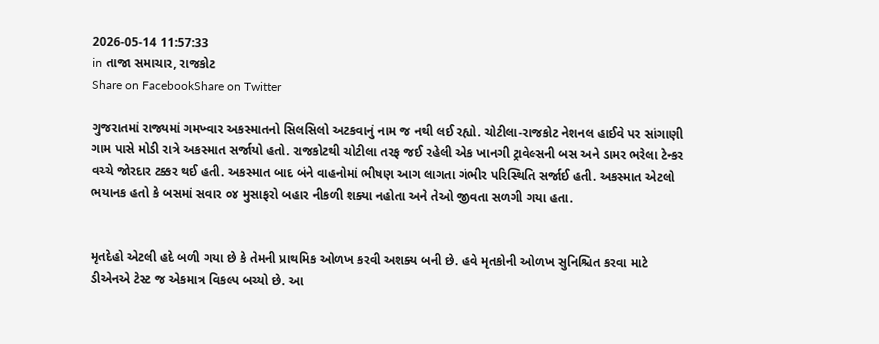2026-05-14 11:57:33
in તાજા સમાચાર, રાજકોટ
Share on FacebookShare on Twitter

ગુજરાતમાં રાજ્યમાં ગમખ્વાર અકસ્માતનો સિલસિલો અટકવાનું નામ જ નથી લઈ રહ્યો. ચોટીલા-રાજકોટ નેશનલ હાઈવે પર સાંગાણી ગામ પાસે મોડી રાત્રે અકસ્માત સર્જાયો હતો. રાજકોટથી ચોટીલા તરફ જઈ રહેલી એક ખાનગી ટ્રાવેલ્સની બસ અને ડામર ભરેલા ટેન્કર વચ્ચે જોરદાર ટક્કર થઈ હતી. અકસ્માત બાદ બંને વાહનોમાં ભીષણ આગ લાગતા ગંભીર પરિસ્થિતિ સર્જાઈ હતી. અકસ્માત એટલો ભયાનક હતો કે બસમાં સવાર ૦૪ મુસાફરો બહાર નીકળી શક્યા નહોતા અને તેઓ જીવતા સળગી ગયા હતા.


મૃતદેહો એટલી હદે બળી ગયા છે કે તેમની પ્રાથમિક ઓળખ કરવી અશક્ય બની છે. હવે મૃતકોની ઓળખ સુનિશ્ચિત કરવા માટે ડીએનએ ટેસ્ટ જ એકમાત્ર વિકલ્પ બચ્યો છે. આ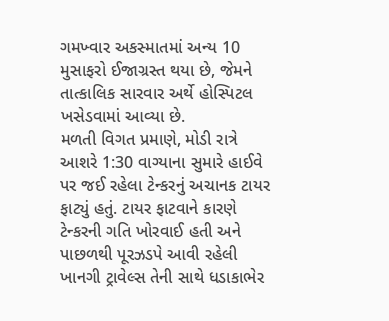ગમખ્વાર અકસ્માતમાં અન્ય 10 મુસાફરો ઈજાગ્રસ્ત થયા છે, જેમને તાત્કાલિક સારવાર અર્થે હોસ્પિટલ ખસેડવામાં આવ્યા છે.
મળતી વિગત પ્રમાણે, મોડી રાત્રે આશરે 1:30 વાગ્યાના સુમારે હાઈવે પર જઈ રહેલા ટેન્કરનું અચાનક ટાયર ફાટ્યું હતું. ટાયર ફાટવાને કારણે ટેન્કરની ગતિ ખોરવાઈ હતી અને પાછળથી પૂરઝડપે આવી રહેલી ખાનગી ટ્રાવેલ્સ તેની સાથે ધડાકાભેર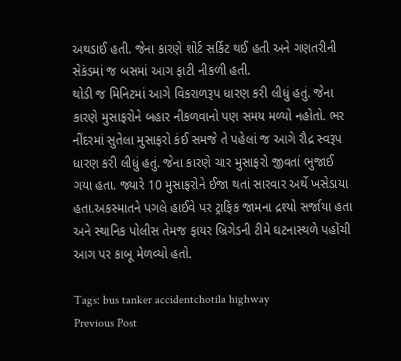અથડાઈ હતી. જેના કારણે શોર્ટ સર્કિટ થઈ હતી અને ગણતરીની સેકંડમાં જ બસમાં આગ ફાટી નીકળી હતી.
થોડી જ મિનિટમાં આગે વિકરાળરૂપ ધારણ કરી લીધું હતું. જેના કારણે મુસાફરોને બહાર નીકળવાનો પણ સમય મળ્યો નહોતો. ભર નીંદરમાં સુતેલા મુસાફરો કંઈ સમજે તે પહેલાં જ આગે રૌદ્ર સ્વરૂપ ધારણ કરી લીધું હતું. જેના કારણે ચાર મુસાફરો જીવતાં ભુજાઈ ગયા હતા. જ્યારે 10 મુસાફરોને ઈજા થતાં સારવાર અર્થે ખસેડાયા હતા.અકસ્માતને પગલે હાઈવે પર ટ્રાફિક જામના દ્રશ્યો સર્જાયા હતા અને સ્થાનિક પોલીસ તેમજ ફાયર બ્રિગેડની ટીમે ઘટનાસ્થળે પહોંચી આગ પર કાબૂ મેળવ્યો હતો.

Tags: bus tanker accidentchotila highway
Previous Post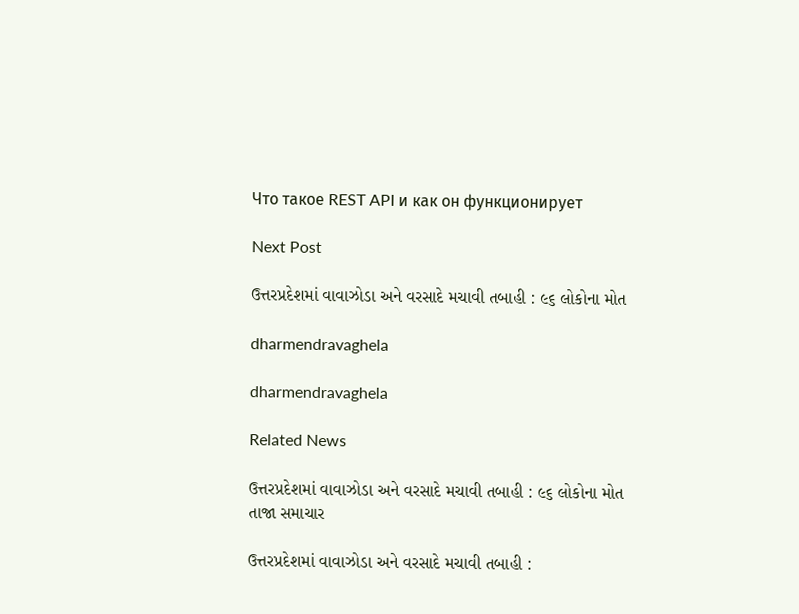Что такое REST API и как он функционирует

Next Post

ઉત્તરપ્રદેશમાં વાવાઝોડા અને વરસાદે મચાવી તબાહી : ૯૬ લોકોના મોત

dharmendravaghela

dharmendravaghela

Related News

ઉત્તરપ્રદેશમાં વાવાઝોડા અને વરસાદે મચાવી તબાહી : ૯૬ લોકોના મોત
તાજા સમાચાર

ઉત્તરપ્રદેશમાં વાવાઝોડા અને વરસાદે મચાવી તબાહી :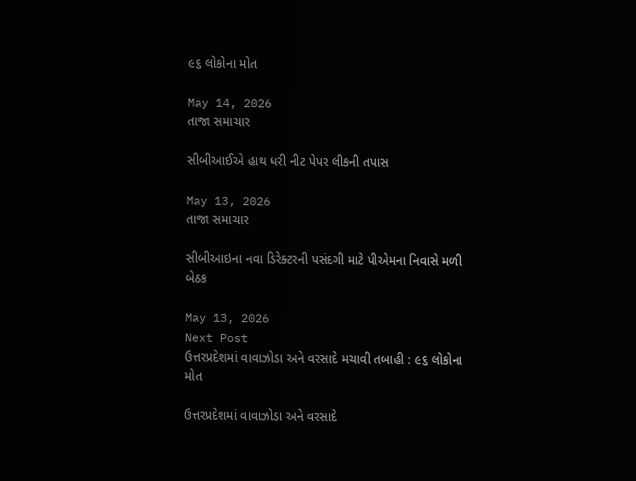૯૬ લોકોના મોત

May 14, 2026
તાજા સમાચાર

સીબીઆઈએ હાથ ધરી નીટ પેપર લીકની તપાસ

May 13, 2026
તાજા સમાચાર

સીબીઆઇના નવા ડિરેક્ટરની પસંદગી માટે પીએમના નિવાસે મળી બેઠક

May 13, 2026
Next Post
ઉત્તરપ્રદેશમાં વાવાઝોડા અને વરસાદે મચાવી તબાહી : ૯૬ લોકોના મોત

ઉત્તરપ્રદેશમાં વાવાઝોડા અને વરસાદે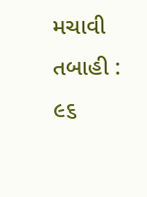મચાવી તબાહી : ૯૬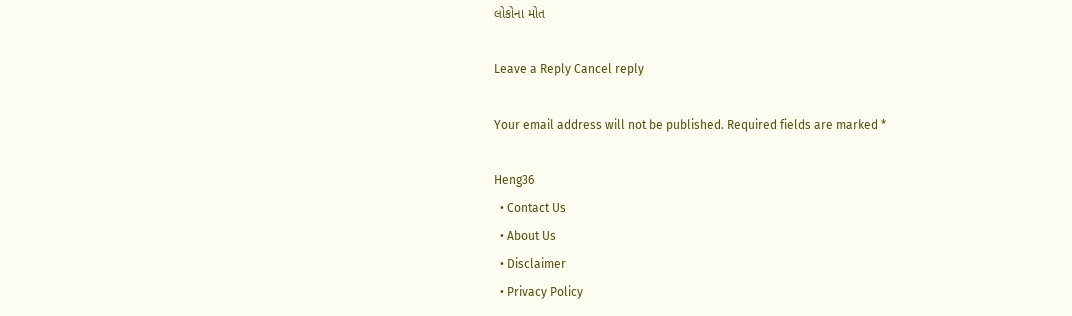લોકોના મોત

Leave a Reply Cancel reply

Your email address will not be published. Required fields are marked *

Heng36
  • Contact Us
  • About Us
  • Disclaimer
  • Privacy Policy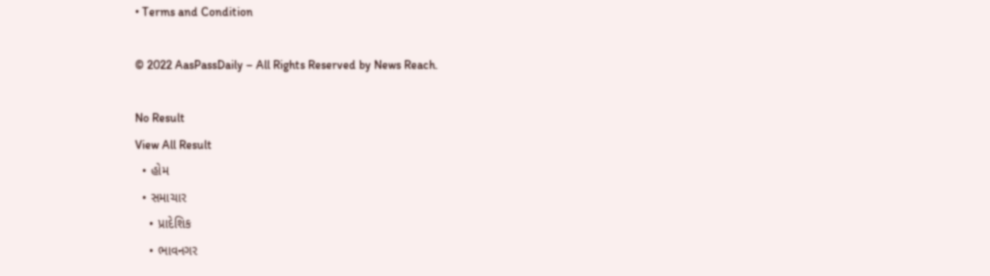• Terms and Condition

© 2022 AasPassDaily – All Rights Reserved by News Reach.

No Result
View All Result
  • હોમ
  • સમાચાર
    • પ્રાદેશિક
    • ભાવનગર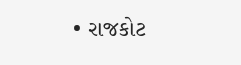• રાજકોટ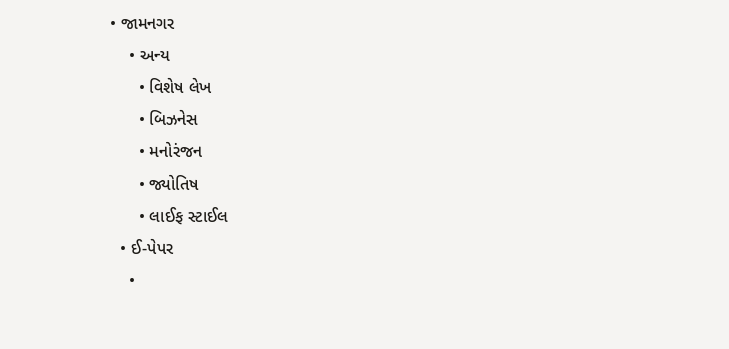• જામનગર
    • અન્ય
      • વિશેષ લેખ
      • બિઝનેસ
      • મનોરંજન
      • જ્યોતિષ
      • લાઈફ સ્ટાઈલ
  • ઈ-પેપર
    •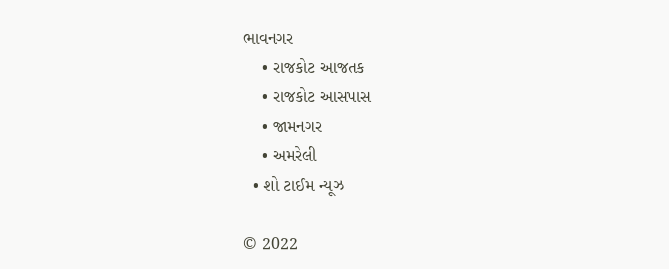ભાવનગર
    • રાજકોટ આજતક
    • રાજકોટ આસપાસ
    • જામનગર
    • અમરેલી
  • શો ટાઈમ ન્યૂઝ

© 2022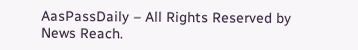AasPassDaily – All Rights Reserved by News Reach.